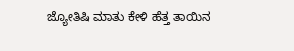ಜ್ಯೋತಿಷಿ ಮಾತು ಕೇಳಿ ಹೆತ್ತ ತಾಯಿನ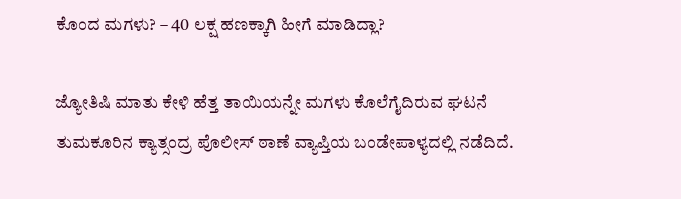ಕೊಂದ ಮಗಳು? – 40 ಲಕ್ಷ ಹಣಕ್ಕಾಗಿ ಹೀಗೆ ಮಾಡಿದ್ಲಾ?

ಜ್ಯೋತಿಷಿ ಮಾತು ಕೇಳಿ ಹೆತ್ತ ತಾಯಿಯನ್ನೇ ಮಗಳು ಕೊಲೆಗೈದಿರುವ ಘಟನೆ ತುಮಕೂರಿನ ಕ್ಯಾತ್ಸಂದ್ರ ಪೊಲೀಸ್ ಠಾಣೆ ವ್ಯಾಪ್ತಿಯ ಬಂಡೇಪಾಳ್ಯದಲ್ಲಿ ನಡೆದಿದೆ.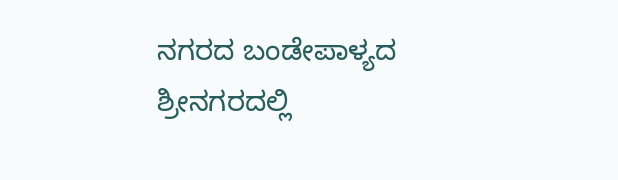ನಗರದ ಬಂಡೇಪಾಳ್ಯದ ಶ್ರೀನಗರದಲ್ಲಿ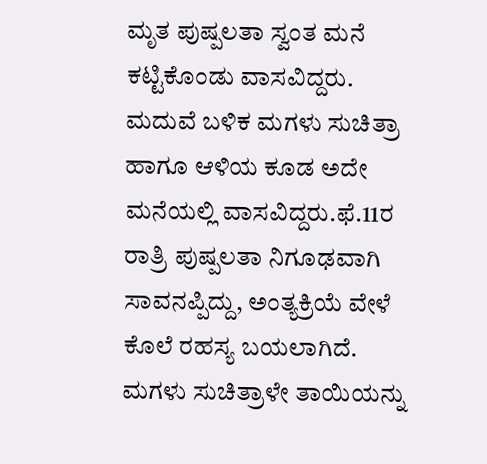ಮೃತ ಪುಷ್ಪಲತಾ ಸ್ವಂತ ಮನೆ ಕಟ್ಟಿಕೊಂಡು ವಾಸವಿದ್ದರು. ಮದುವೆ ಬಳಿಕ ಮಗಳು ಸುಚಿತ್ರಾ ಹಾಗೂ ಆಳಿಯ ಕೂಡ ಅದೇ ಮನೆಯಲ್ಲಿ ವಾಸವಿದ್ದರು.ಫೆ.11ರ ರಾತ್ರಿ ಪುಷ್ಪಲತಾ ನಿಗೂಢವಾಗಿ ಸಾವನಪ್ಪಿದ್ದು, ಅಂತ್ಯಕ್ರಿಯೆ ವೇಳೆ ಕೊಲೆ ರಹಸ್ಯ ಬಯಲಾಗಿದೆ. ಮಗಳು ಸುಚಿತ್ರಾಳೇ ತಾಯಿಯನ್ನು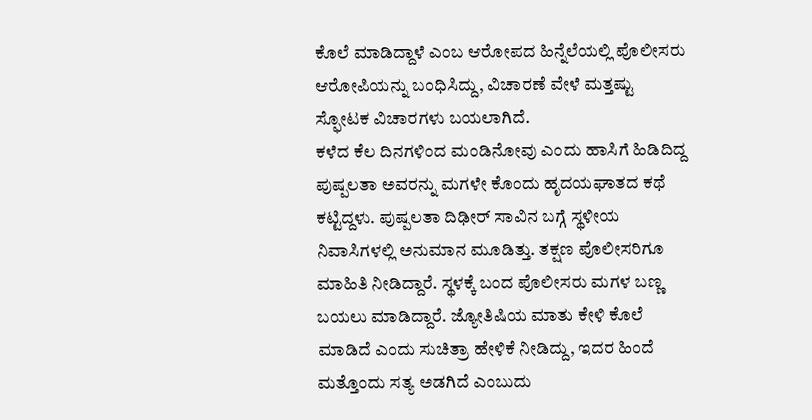ಕೊಲೆ ಮಾಡಿದ್ದಾಳೆ ಎಂಬ ಆರೋಪದ ಹಿನ್ನೆಲೆಯಲ್ಲಿ ಪೊಲೀಸರು ಆರೋಪಿಯನ್ನು ಬಂಧಿಸಿದ್ದು, ವಿಚಾರಣೆ ವೇಳೆ ಮತ್ತಷ್ಟು ಸ್ಫೋಟಕ ವಿಚಾರಗಳು ಬಯಲಾಗಿದೆ.
ಕಳೆದ ಕೆಲ ದಿನಗಳಿಂದ ಮಂಡಿನೋವು ಎಂದು ಹಾಸಿಗೆ ಹಿಡಿದಿದ್ದ ಪುಷ್ಪಲತಾ ಅವರನ್ನು ಮಗಳೇ ಕೊಂದು ಹೃದಯಘಾತದ ಕಥೆ ಕಟ್ಟಿದ್ದಳು. ಪುಷ್ಪಲತಾ ದಿಢೀರ್ ಸಾವಿನ ಬಗ್ಗೆ ಸ್ಥಳೀಯ ನಿವಾಸಿಗಳಲ್ಲಿ ಅನುಮಾನ ಮೂಡಿತ್ತು. ತಕ್ಷಣ ಪೊಲೀಸರಿಗೂ ಮಾಹಿತಿ ನೀಡಿದ್ದಾರೆ. ಸ್ಥಳಕ್ಕೆ ಬಂದ ಪೊಲೀಸರು ಮಗಳ ಬಣ್ಣ ಬಯಲು ಮಾಡಿದ್ದಾರೆ. ಜ್ಯೋತಿಷಿಯ ಮಾತು ಕೇಳಿ ಕೊಲೆ ಮಾಡಿದೆ ಎಂದು ಸುಚಿತ್ರಾ ಹೇಳಿಕೆ ನೀಡಿದ್ದು, ಇದರ ಹಿಂದೆ ಮತ್ತೊಂದು ಸತ್ಯ ಅಡಗಿದೆ ಎಂಬುದು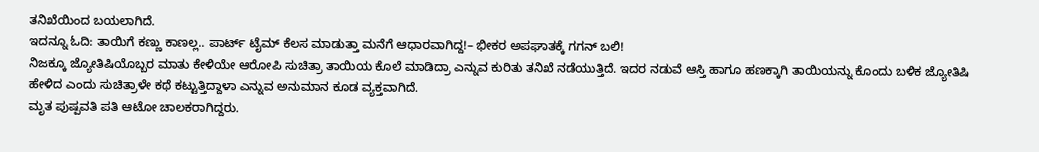ತನಿಖೆಯಿಂದ ಬಯಲಾಗಿದೆ.
ಇದನ್ನೂ ಓದಿ: ತಾಯಿಗೆ ಕಣ್ಣು ಕಾಣಲ್ಲ.. ಪಾರ್ಟ್ ಟೈಮ್ ಕೆಲಸ ಮಾಡುತ್ತಾ ಮನೆಗೆ ಆಧಾರವಾಗಿದ್ದ!– ಭೀಕರ ಅಪಘಾತಕ್ಕೆ ಗಗನ್ ಬಲಿ!
ನಿಜಕ್ಕೂ ಜ್ಯೋತಿಷಿಯೊಬ್ಬರ ಮಾತು ಕೇಳಿಯೇ ಆರೋಪಿ ಸುಚಿತ್ರಾ ತಾಯಿಯ ಕೊಲೆ ಮಾಡಿದ್ರಾ ಎನ್ನುವ ಕುರಿತು ತನಿಖೆ ನಡೆಯುತ್ತಿದೆ. ಇದರ ನಡುವೆ ಆಸ್ತಿ ಹಾಗೂ ಹಣಕ್ಕಾಗಿ ತಾಯಿಯನ್ನು ಕೊಂದು ಬಳಿಕ ಜ್ಯೋತಿಷಿ ಹೇಳಿದ ಎಂದು ಸುಚಿತ್ರಾಳೇ ಕಥೆ ಕಟ್ಟುತ್ತಿದ್ದಾಳಾ ಎನ್ನುವ ಅನುಮಾನ ಕೂಡ ವ್ಯಕ್ತವಾಗಿದೆ.
ಮೃತ ಪುಷ್ಪವತಿ ಪತಿ ಆಟೋ ಚಾಲಕರಾಗಿದ್ದರು.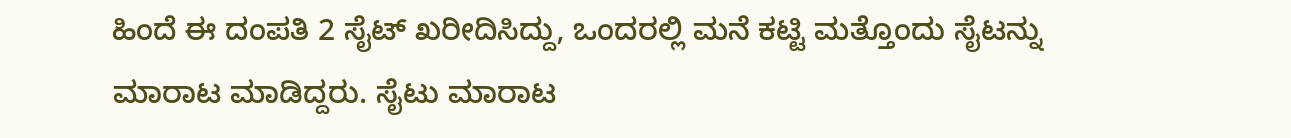ಹಿಂದೆ ಈ ದಂಪತಿ 2 ಸೈಟ್ ಖರೀದಿಸಿದ್ದು, ಒಂದರಲ್ಲಿ ಮನೆ ಕಟ್ಟಿ ಮತ್ತೊಂದು ಸೈಟನ್ನು ಮಾರಾಟ ಮಾಡಿದ್ದರು. ಸೈಟು ಮಾರಾಟ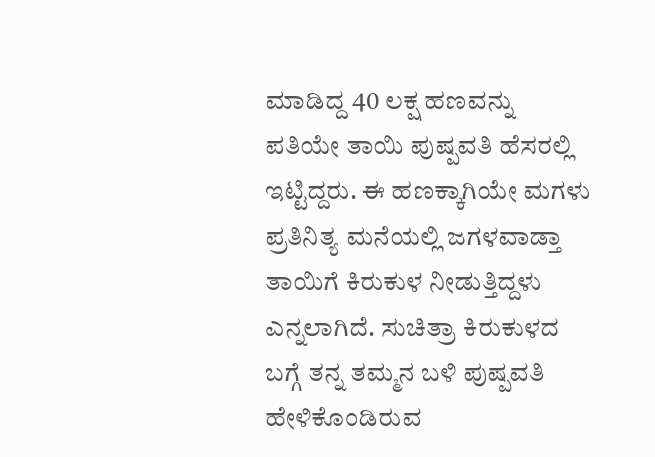ಮಾಡಿದ್ದ 40 ಲಕ್ಷ ಹಣವನ್ನು ಪತಿಯೇ ತಾಯಿ ಪುಷ್ಪವತಿ ಹೆಸರಲ್ಲಿ ಇಟ್ಟಿದ್ದರು. ಈ ಹಣಕ್ಕಾಗಿಯೇ ಮಗಳು ಪ್ರತಿನಿತ್ಯ ಮನೆಯಲ್ಲಿ ಜಗಳವಾಡ್ತಾ ತಾಯಿಗೆ ಕಿರುಕುಳ ನೀಡುತ್ತಿದ್ದಳು ಎನ್ನಲಾಗಿದೆ. ಸುಚಿತ್ರಾ ಕಿರುಕುಳದ ಬಗ್ಗೆ ತನ್ನ ತಮ್ಮನ ಬಳಿ ಪುಷ್ಪವತಿ ಹೇಳಿಕೊಂಡಿರುವ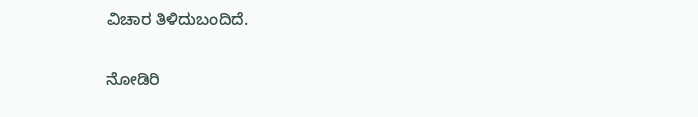ವಿಚಾರ ತಿಳಿದುಬಂದಿದೆ.

ನೋಡಿರಿ